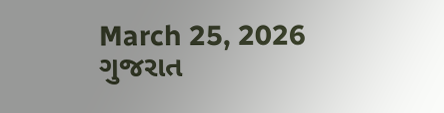March 25, 2026
ગુજરાત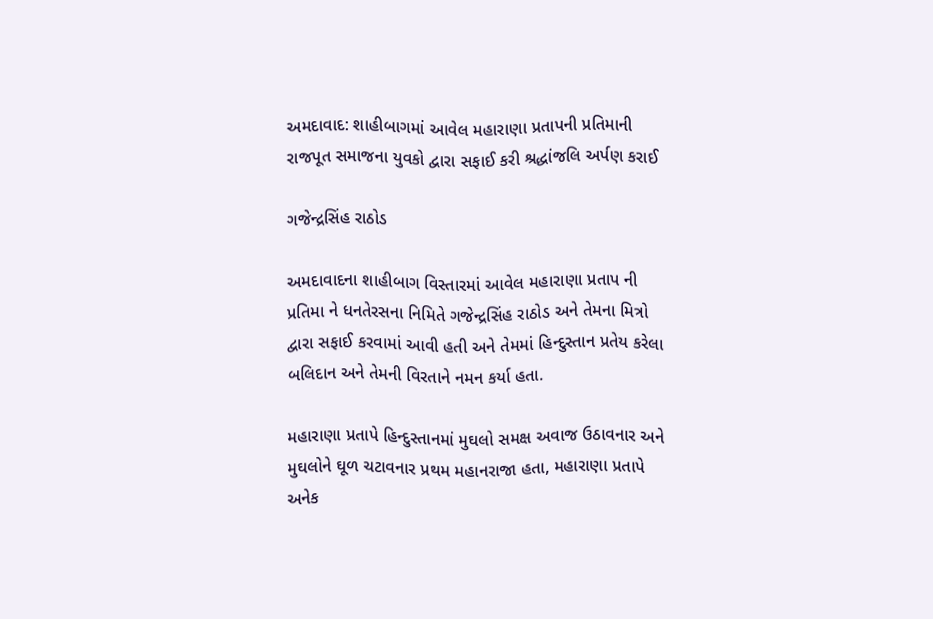અમદાવાદ: શાહીબાગમાં આવેલ મહારાણા પ્રતાપની પ્રતિમાની રાજપૂત સમાજના યુવકો દ્વારા સફાઈ કરી શ્રદ્ધાંજલિ અર્પણ કરાઈ

ગજેન્દ્રસિંહ રાઠોડ

અમદાવાદના શાહીબાગ વિસ્તારમાં આવેલ મહારાણા પ્રતાપ ની પ્રતિમા ને ધનતેરસના નિમિતે ગજેન્દ્રસિંહ રાઠોડ અને તેમના મિત્રો દ્વારા સફાઈ કરવામાં આવી હતી અને તેમમાં હિન્દુસ્તાન પ્રતેય કરેલા બલિદાન અને તેમની વિરતાને નમન કર્યા હતા.

મહારાણા પ્રતાપે હિન્દુસ્તાનમાં મુઘલો સમક્ષ અવાજ ઉઠાવનાર અને મુઘલોને ઘૂળ ચટાવનાર પ્રથમ મહાનરાજા હતા, મહારાણા પ્રતાપે અનેક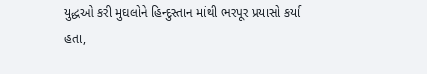યુદ્ધઓ કરી મુઘલોને હિન્દુસ્તાન માંથી ભરપૂર પ્રયાસો કર્યા હતા,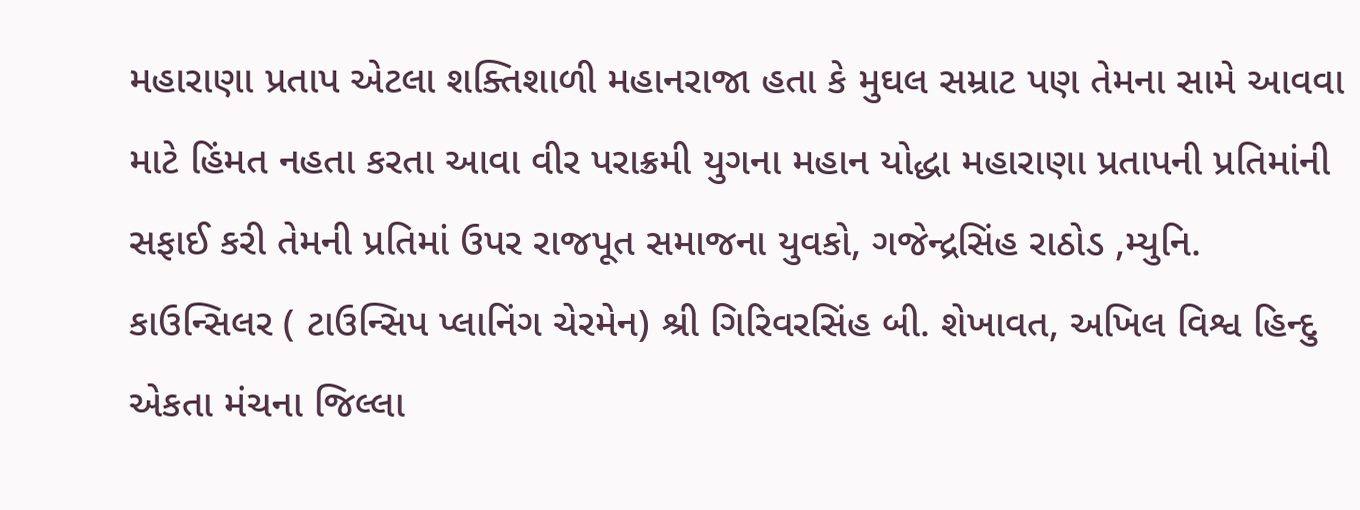મહારાણા પ્રતાપ એટલા શક્તિશાળી મહાનરાજા હતા કે મુઘલ સમ્રાટ પણ તેમના સામે આવવા માટે હિંમત નહતા કરતા આવા વીર પરાક્રમી યુગના મહાન યોદ્ધા મહારાણા પ્રતાપની પ્રતિમાંની સફાઈ કરી તેમની પ્રતિમાં ઉપર રાજપૂત સમાજના યુવકો, ગજેન્દ્રસિંહ રાઠોડ ,મ્યુનિ. કાઉન્સિલર ( ટાઉન્સિપ પ્લાનિંગ ચેરમેન) શ્રી ગિરિવરસિંહ બી. શેખાવત, અખિલ વિશ્વ હિન્દુ એકતા મંચના જિલ્લા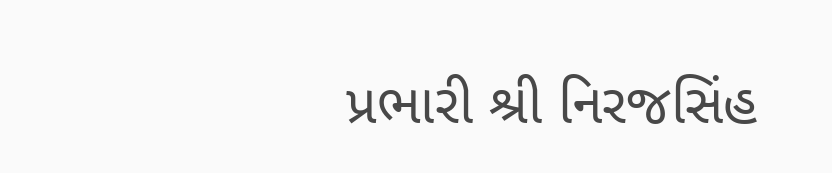પ્રભારી શ્રી નિરજસિંહ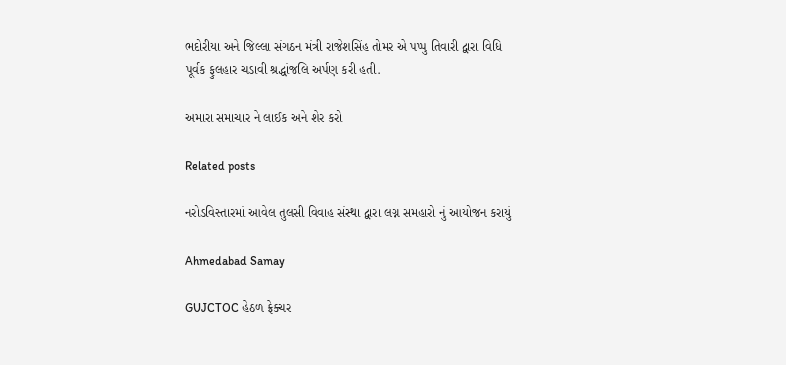ભદોરીયા અને જિલ્લા સંગઠન મંત્રી રાજેશસિંહ તોમર એ પપ્પુ તિવારી દ્વારા વિધિ પૂર્વક ફુલહાર ચડાવી શ્રદ્ધાંજલિ અર્પણ કરી હતી.

અમારા સમાચાર ને લાઈક અને શેર કરો

Related posts

નરોડવિસ્તારમાં આવેલ તુલસી વિવાહ સંસ્થા દ્વારા લગ્ન સમહારો નું આયોજન કરાયું

Ahmedabad Samay

GUJCTOC હેઠળ ફ્રેક્ચર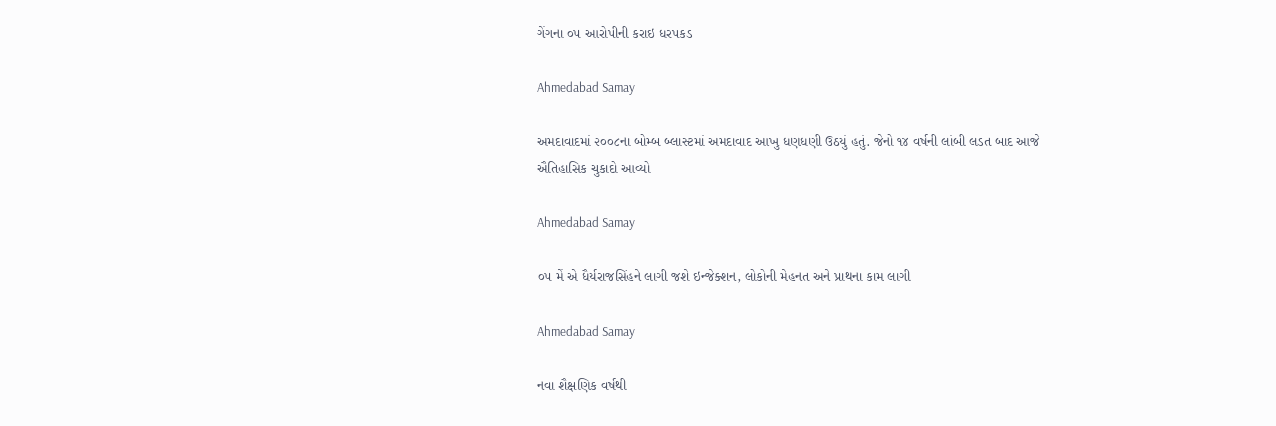ગેંગના ૦૫ આરોપીની કરાઇ ધરપકડ

Ahmedabad Samay

અમદાવાદમાં ૨૦૦૮ના બોમ્‍બ બ્‍લાસ્‍ટમાં અમદાવાદ આખુ ધણધણી ઉઠયું હતું. જેનો ૧૪ વર્ષની લાંબી લડત બાદ આજે ઐતિહાસિક ચુકાદો આવ્‍યો

Ahmedabad Samay

૦૫ મેં એ ધૈર્યરાજસિંહને લાગી જશે ઇન્જેક્શન, લોકોની મેહનત અને પ્રાથના કામ લાગી

Ahmedabad Samay

નવા શૈક્ષણિક વર્ષથી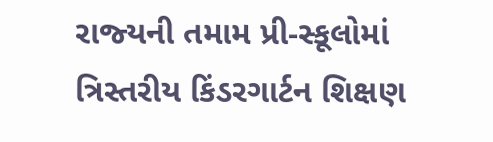રાજ્‍યની તમામ પ્રી-સ્‍કૂલોમાં ત્રિસ્‍તરીય કિંડરગાર્ટન શિક્ષણ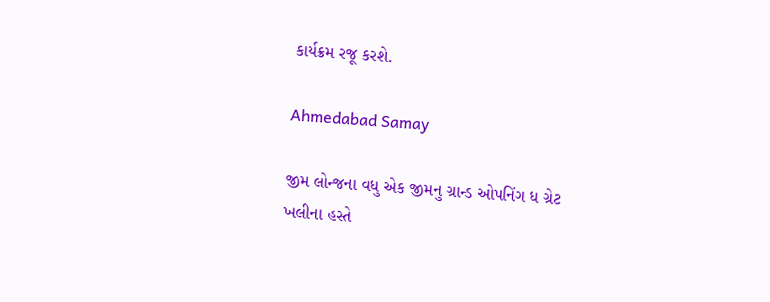કાર્યક્રમ રજૂ કરશે.

Ahmedabad Samay

જીમ લોન્જના વધુ એક જીમનુ ગ્રાન્ડ ઓપનિંગ ધ ગ્રેટ ખલીના હસ્તે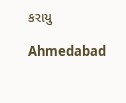કરાયુ

Ahmedabad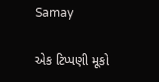Samay

એક ટિપ્પણી મૂકો